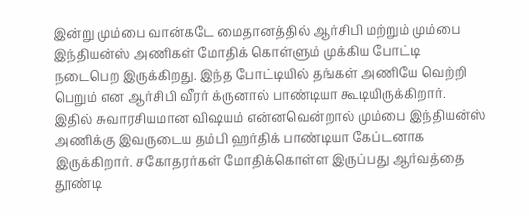இன்று மும்பை வான்கடே மைதானத்தில் ஆர்சிபி மற்றும் மும்பை இந்தியன்ஸ் அணிகள் மோதிக் கொள்ளும் முக்கிய போட்டி நடைபெற இருக்கிறது. இந்த போட்டியில் தங்கள் அணியே வெற்றி பெறும் என ஆர்சிபி வீரர் க்ருனால் பாண்டியா கூடியிருக்கிறார்.
இதில் சுவாரசியமான விஷயம் என்னவென்றால் மும்பை இந்தியன்ஸ் அணிக்கு இவருடைய தம்பி ஹர்திக் பாண்டியா கேப்டனாக இருக்கிறார். சகோதரர்கள் மோதிக்கொள்ள இருப்பது ஆர்வத்தை தூண்டி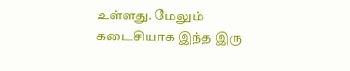உள்ளது. மேலும் கடைசியாக இந்த இரு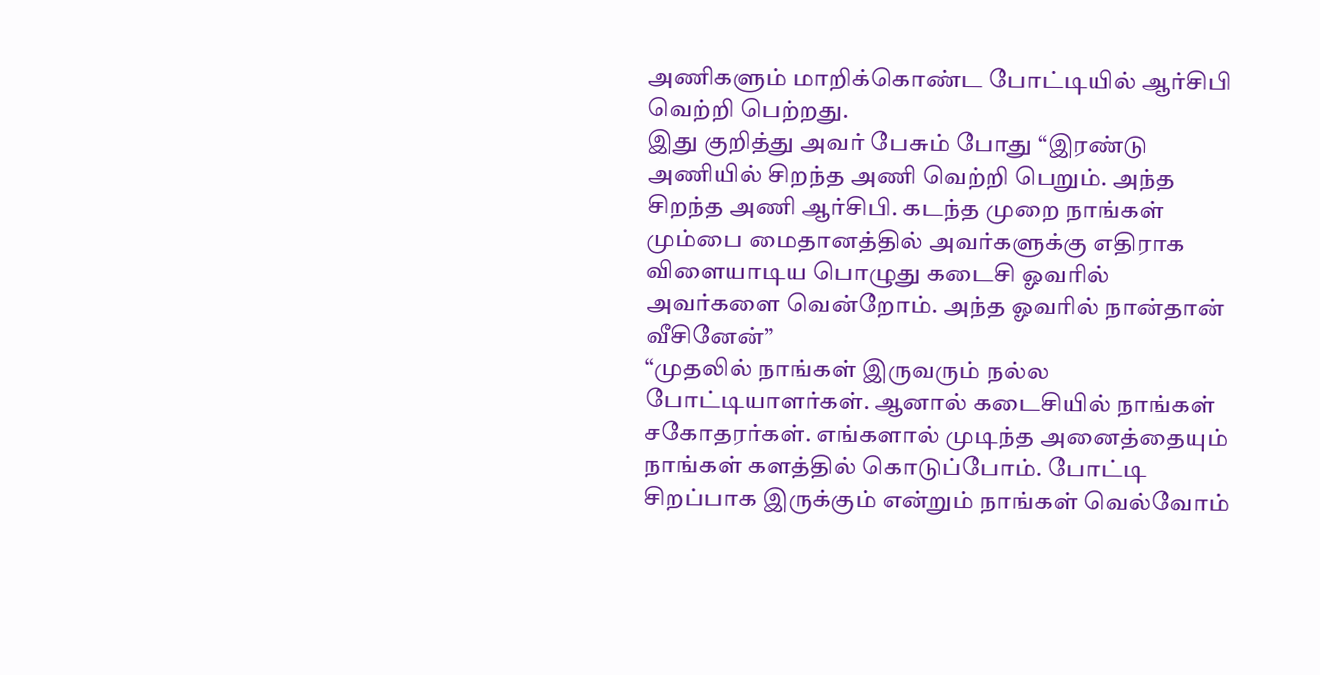அணிகளும் மாறிக்கொண்ட போட்டியில் ஆர்சிபி வெற்றி பெற்றது.
இது குறித்து அவர் பேசும் போது “இரண்டு அணியில் சிறந்த அணி வெற்றி பெறும். அந்த சிறந்த அணி ஆர்சிபி. கடந்த முறை நாங்கள் மும்பை மைதானத்தில் அவர்களுக்கு எதிராக விளையாடிய பொழுது கடைசி ஓவரில் அவர்களை வென்றோம். அந்த ஓவரில் நான்தான் வீசினேன்”
“முதலில் நாங்கள் இருவரும் நல்ல போட்டியாளர்கள். ஆனால் கடைசியில் நாங்கள் சகோதரர்கள். எங்களால் முடிந்த அனைத்தையும் நாங்கள் களத்தில் கொடுப்போம். போட்டி சிறப்பாக இருக்கும் என்றும் நாங்கள் வெல்வோம்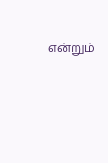என்றும்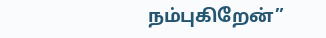நம்புகிறேன்”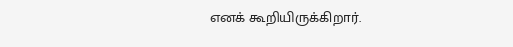எனக் கூறியிருக்கிறார்.